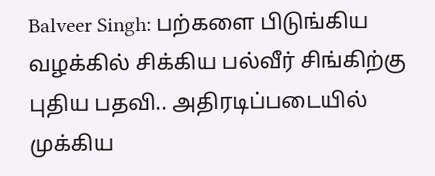Balveer Singh: பற்களை பிடுங்கிய வழக்கில் சிக்கிய பல்வீர் சிங்கிற்கு புதிய பதவி.. அதிரடிப்படையில் முக்கிய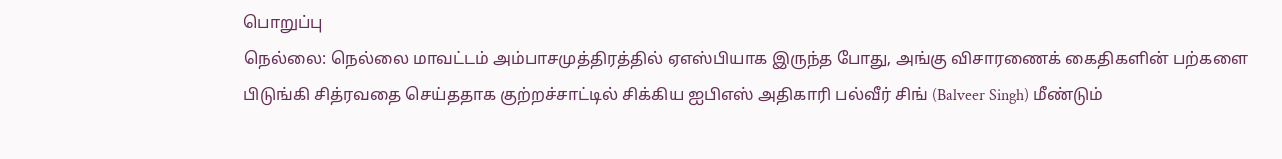பொறுப்பு
நெல்லை: நெல்லை மாவட்டம் அம்பாசமுத்திரத்தில் ஏஎஸ்பியாக இருந்த போது, அங்கு விசாரணைக் கைதிகளின் பற்களை பிடுங்கி சித்ரவதை செய்ததாக குற்றச்சாட்டில் சிக்கிய ஐபிஎஸ் அதிகாரி பல்வீர் சிங் (Balveer Singh) மீண்டும்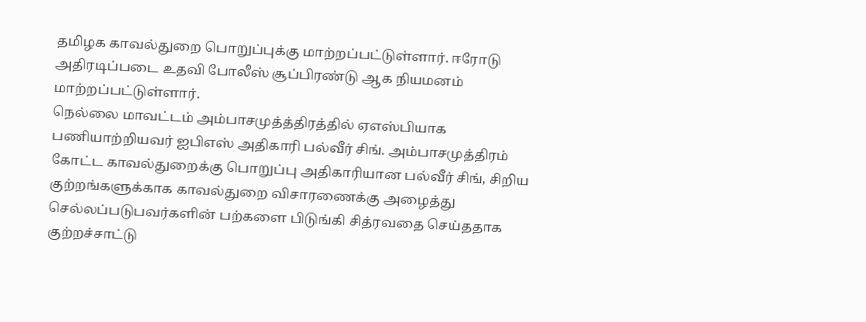தமிழக காவல்துறை பொறுப்புக்கு மாற்றப்பட்டுள்ளார். ஈரோடு அதிரடிப்படை உதவி போலீஸ் சூப்பிரண்டு ஆக நியமனம் மாற்றப்பட்டுள்ளார்.
நெல்லை மாவட்டம் அம்பாசமுத்த்திரத்தில் ஏஎஸ்பியாக பணியாற்றியவர் ஐபிஎஸ் அதிகாரி பல்வீர் சிங். அம்பாசமுத்திரம் கோட்ட காவல்துறைக்கு பொறுப்பு அதிகாரியான பல்வீர் சிங், சிறிய குற்றங்களுக்காக காவல்துறை விசாரணைக்கு அழைத்து செல்லப்படுபவர்களின் பற்களை பிடுங்கி சித்ரவதை செய்ததாக குற்றச்சாட்டு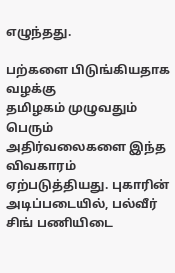எழுந்தது.

பற்களை பிடுங்கியதாக வழக்கு
தமிழகம் முழுவதும் பெரும் அதிர்வலைகளை இந்த விவகாரம் ஏற்படுத்தியது. புகாரின் அடிப்படையில், பல்வீர் சிங் பணியிடை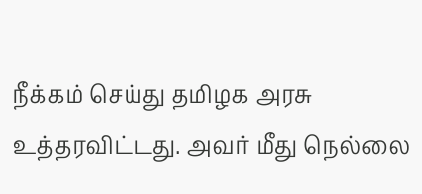நீக்கம் செய்து தமிழக அரசு உத்தரவிட்டது. அவர் மீது நெல்லை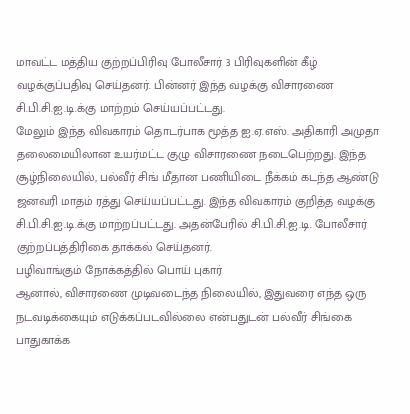மாவட்ட மத்திய குற்றப்பிரிவு போலீசார் 3 பிரிவுகளின் கீழ் வழக்குப்பதிவு செய்தனர். பின்னர் இந்த வழக்கு விசாரணை சி.பி.சி.ஐ.டி.க்கு மாற்றம் செய்யப்பட்டது.
மேலும் இந்த விவகாரம் தொடர்பாக மூத்த ஐ.ஏ.எஸ். அதிகாரி அமுதா தலைமையிலான உயர்மட்ட குழு விசாரணை நடைபெற்றது. இந்த சூழ்நிலையில், பல்வீர் சிங் மீதான பணியிடை நீக்கம் கடந்த ஆண்டு ஜனவரி மாதம் ரத்து செய்யப்பட்டது. இந்த விவகாரம் குறித்த வழக்கு சி.பி.சி.ஐ.டி.க்கு மாற்றப்பட்டது. அதன்பேரில் சி.பி.சி.ஐ.டி. போலீசார் குற்றப்பத்திரிகை தாக்கல் செய்தனர்.
பழிவாங்கும் நோக்கத்தில் பொய் புகார்
ஆனால், விசாரணை முடிவடைந்த நிலையில், இதுவரை எந்த ஒரு நடவடிக்கையும் எடுக்கப்படவில்லை என்பதுடன் பல்வீர் சிங்கை பாதுகாக்க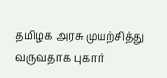தமிழக அரசு முயற்சித்து வருவதாக புகார்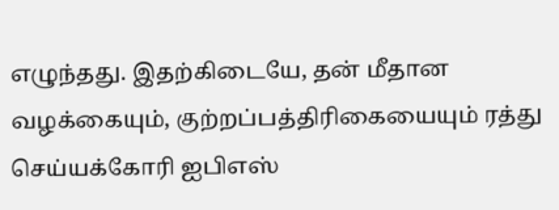எழுந்தது. இதற்கிடையே, தன் மீதான வழக்கையும், குற்றப்பத்திரிகையையும் ரத்து செய்யக்கோரி ஐபிஎஸ்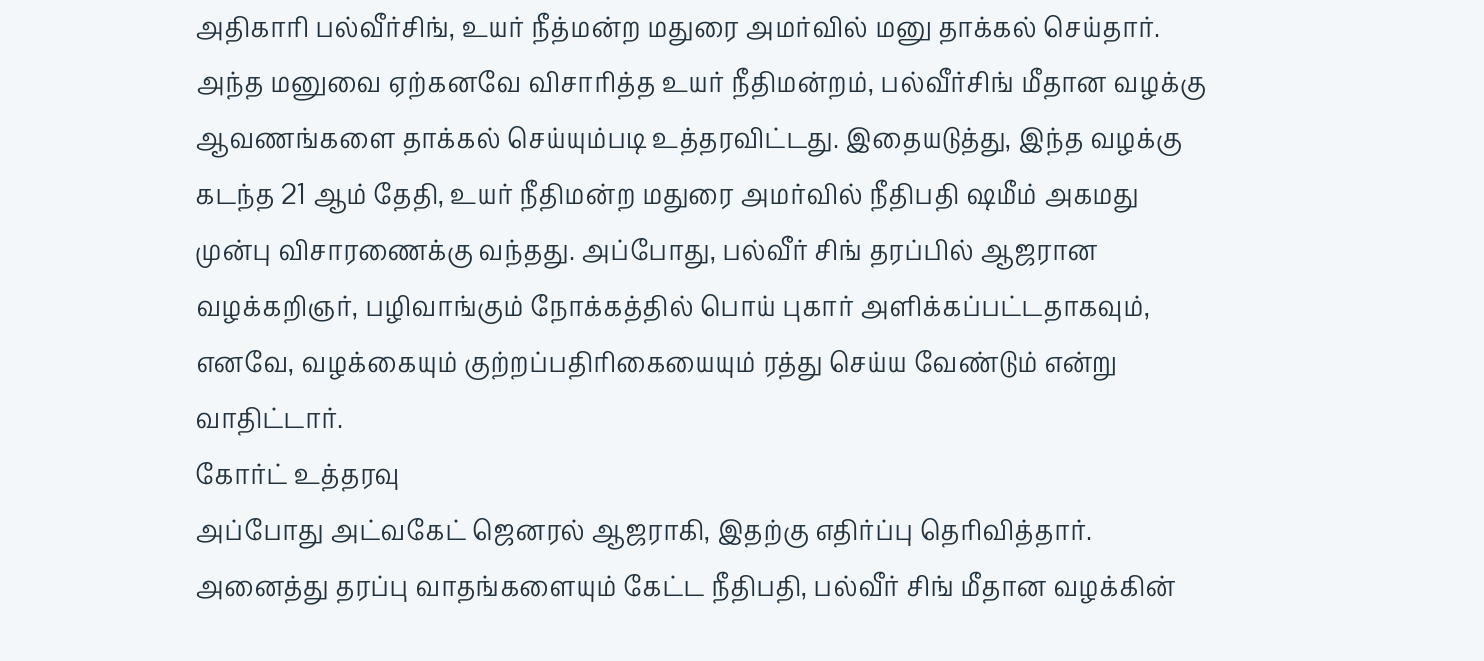அதிகாரி பல்வீர்சிங், உயர் நீத்மன்ற மதுரை அமர்வில் மனு தாக்கல் செய்தார்.
அந்த மனுவை ஏற்கனவே விசாரித்த உயர் நீதிமன்றம், பல்வீர்சிங் மீதான வழக்கு ஆவணங்களை தாக்கல் செய்யும்படி உத்தரவிட்டது. இதையடுத்து, இந்த வழக்கு கடந்த 21 ஆம் தேதி, உயர் நீதிமன்ற மதுரை அமர்வில் நீதிபதி ஷமீம் அகமது முன்பு விசாரணைக்கு வந்தது. அப்போது, பல்வீர் சிங் தரப்பில் ஆஜரான வழக்கறிஞர், பழிவாங்கும் நோக்கத்தில் பொய் புகார் அளிக்கப்பட்டதாகவும், எனவே, வழக்கையும் குற்றப்பதிரிகையையும் ரத்து செய்ய வேண்டும் என்று வாதிட்டார்.
கோர்ட் உத்தரவு
அப்போது அட்வகேட் ஜெனரல் ஆஜராகி, இதற்கு எதிர்ப்பு தெரிவித்தார். அனைத்து தரப்பு வாதங்களையும் கேட்ட நீதிபதி, பல்வீர் சிங் மீதான வழக்கின்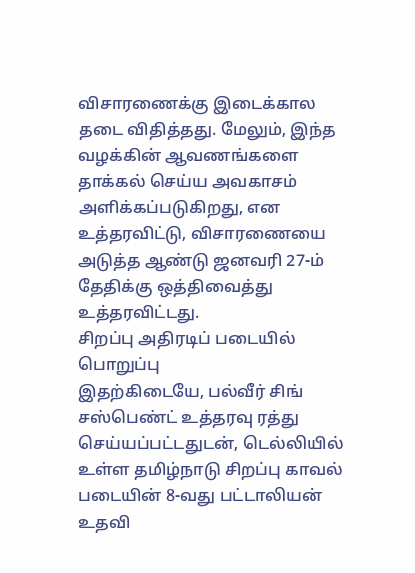விசாரணைக்கு இடைக்கால தடை விதித்தது. மேலும், இந்த வழக்கின் ஆவணங்களை தாக்கல் செய்ய அவகாசம் அளிக்கப்படுகிறது, என உத்தரவிட்டு, விசாரணையை அடுத்த ஆண்டு ஜனவரி 27-ம் தேதிக்கு ஒத்திவைத்து உத்தரவிட்டது.
சிறப்பு அதிரடிப் படையில் பொறுப்பு
இதற்கிடையே, பல்வீர் சிங் சஸ்பெண்ட் உத்தரவு ரத்து செய்யப்பட்டதுடன், டெல்லியில் உள்ள தமிழ்நாடு சிறப்பு காவல் படையின் 8-வது பட்டாலியன் உதவி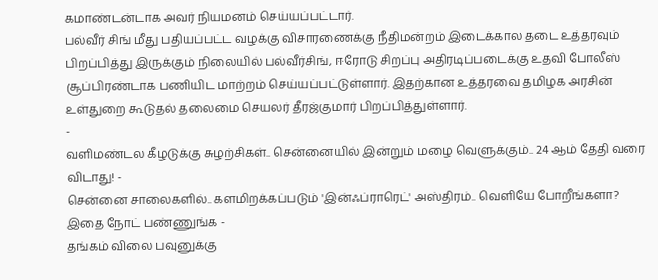கமாண்டன்டாக அவர் நியமனம் செய்யப்பட்டார்.
பல்வீர் சிங் மீது பதியப்பட்ட வழக்கு விசாரணைக்கு நீதிமன்றம் இடைக்கால தடை உத்தரவும் பிறப்பித்து இருக்கும் நிலையில் பல்வீர்சிங், ஈரோடு சிறப்பு அதிரடிப்படைக்கு உதவி போலீஸ் சூப்பிரண்டாக பணியிட மாற்றம் செய்யப்பட்டுள்ளார். இதற்கான உத்தரவை தமிழக அரசின் உள்துறை கூடுதல் தலைமை செயலர் தீரஜ்குமார் பிறப்பித்துள்ளார்.
-
வளிமண்டல கீழடுக்கு சுழற்சிகள்.. சென்னையில் இன்றும் மழை வெளுக்கும்.. 24 ஆம் தேதி வரை விடாது! -
சென்னை சாலைகளில்.. களமிறக்கப்படும் 'இன்ஃப்ராரெட்' அஸ்திரம்.. வெளியே போறீங்களா? இதை நோட் பண்ணுங்க -
தங்கம் விலை பவுனுக்கு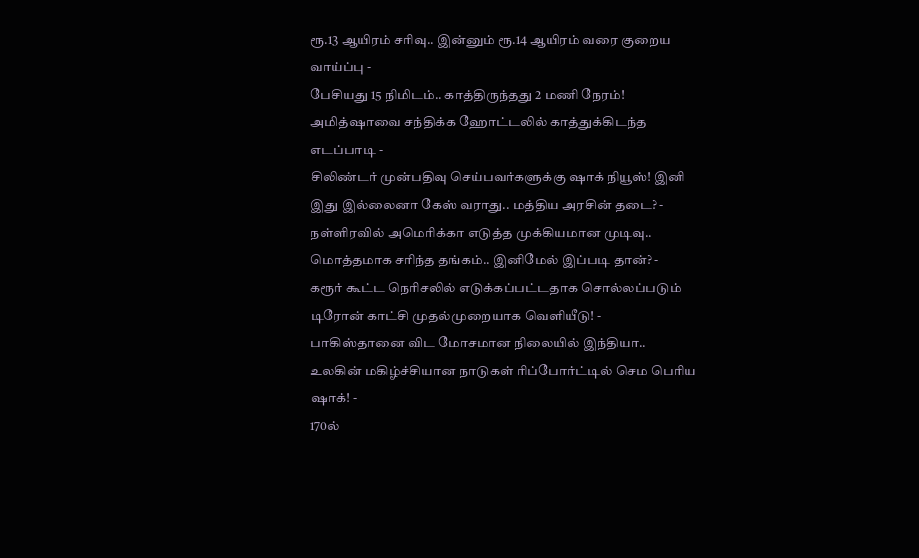ரூ.13 ஆயிரம் சரிவு.. இன்னும் ரூ.14 ஆயிரம் வரை குறைய வாய்ப்பு -
பேசியது 15 நிமிடம்.. காத்திருந்தது 2 மணி நேரம்! அமித்ஷாவை சந்திக்க ஹோட்டலில் காத்துக்கிடந்த எடப்பாடி -
சிலிண்டர் முன்பதிவு செய்பவர்களுக்கு ஷாக் நியூஸ்! இனி இது இல்லைனா கேஸ் வராது.. மத்திய அரசின் தடை? -
நள்ளிரவில் அமெரிக்கா எடுத்த முக்கியமான முடிவு.. மொத்தமாக சரிந்த தங்கம்.. இனிமேல் இப்படி தான்? -
கரூர் கூட்ட நெரிசலில் எடுக்கப்பட்டதாக சொல்லப்படும் டிரோன் காட்சி முதல்முறையாக வெளியீடு! -
பாகிஸ்தானை விட மோசமான நிலையில் இந்தியா.. உலகின் மகிழ்ச்சியான நாடுகள் ரிப்போர்ட்டில் செம பெரிய ஷாக்! -
170ல்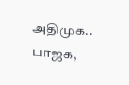அதிமுக.. பாஜக,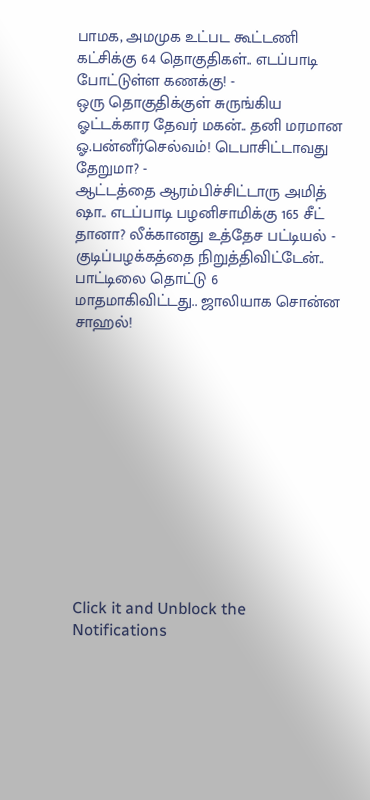பாமக, அமமுக உட்பட கூட்டணி கட்சிக்கு 64 தொகுதிகள்.. எடப்பாடி போட்டுள்ள கணக்கு! -
ஒரு தொகுதிக்குள் சுருங்கிய ஓட்டக்கார தேவர் மகன்.. தனி மரமான ஓ.பன்னீர்செல்வம்! டெபாசிட்டாவது தேறுமா? -
ஆட்டத்தை ஆரம்பிச்சிட்டாரு அமித் ஷா.. எடப்பாடி பழனிசாமிக்கு 165 சீட் தானா? லீக்கானது உத்தேச பட்டியல் -
குடிப்பழக்கத்தை நிறுத்திவிட்டேன்.. பாட்டிலை தொட்டு 6 மாதமாகிவிட்டது.. ஜாலியாக சொன்ன சாஹல்!












Click it and Unblock the Notifications